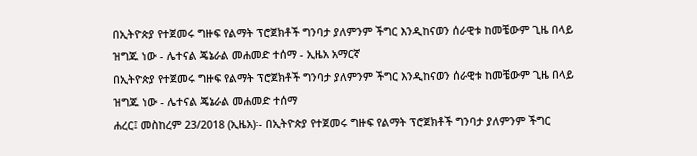በኢትዮጵያ የተጀመሩ ግዙፍ የልማት ፕሮጀክቶች ግንባታ ያለምንም ችግር እንዲከናወን ሰራዊቱ ከመቼውም ጊዜ በላይ ዝግጁ ነው - ሌተናል ጄኔራል መሐመድ ተሰማ - ኢዜአ አማርኛ
በኢትዮጵያ የተጀመሩ ግዙፍ የልማት ፕሮጀክቶች ግንባታ ያለምንም ችግር እንዲከናወን ሰራዊቱ ከመቼውም ጊዜ በላይ ዝግጁ ነው - ሌተናል ጄኔራል መሐመድ ተሰማ
ሐረር፤ መስከረም 23/2018 (ኢዜአ)፡- በኢትዮጵያ የተጀመሩ ግዙፍ የልማት ፕሮጀክቶች ግንባታ ያለምንም ችግር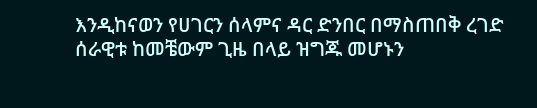እንዲከናወን የሀገርን ሰላምና ዳር ድንበር በማስጠበቅ ረገድ ሰራዊቱ ከመቼውም ጊዜ በላይ ዝግጁ መሆኑን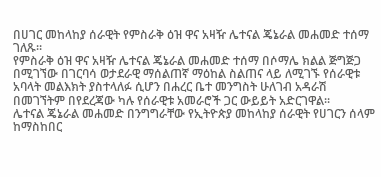በሀገር መከላከያ ሰራዊት የምስራቅ ዕዝ ዋና አዛዥ ሌተናል ጄኔራል መሐመድ ተሰማ ገለጹ።
የምስራቅ ዕዝ ዋና አዛዥ ሌተናል ጄኔራል መሐመድ ተሰማ በሶማሌ ክልል ጅግጅጋ በሚገኘው በገርባሳ ወታደራዊ ማሰልጠኛ ማዕከል ስልጠና ላይ ለሚገኙ የሰራዊቱ አባላት መልእክት ያስተላለፉ ሲሆን በሐረር ቤተ መንግስት ሁለገብ አዳራሽ በመገኘትም በየደረጃው ካሉ የሰራዊቱ አመራሮች ጋር ውይይት አድርገዋል፡፡
ሌተናል ጄኔራል መሐመድ በንግግራቸው የኢትዮጵያ መከላከያ ሰራዊት የሀገርን ሰላም ከማስከበር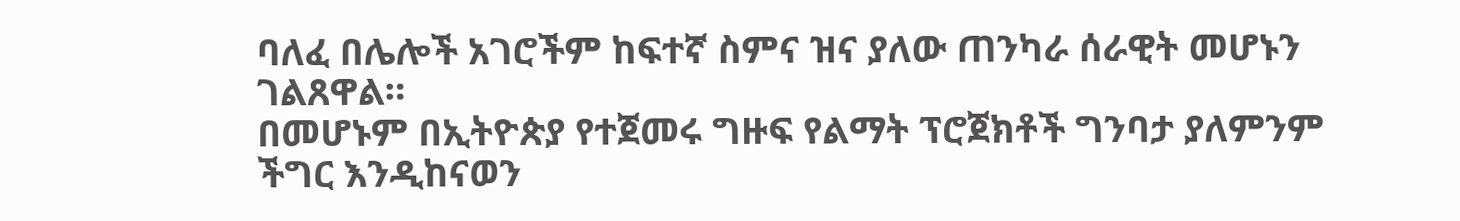ባለፈ በሌሎች አገሮችም ከፍተኛ ስምና ዝና ያለው ጠንካራ ሰራዊት መሆኑን ገልጸዋል።
በመሆኑም በኢትዮጵያ የተጀመሩ ግዙፍ የልማት ፕሮጀክቶች ግንባታ ያለምንም ችግር እንዲከናወን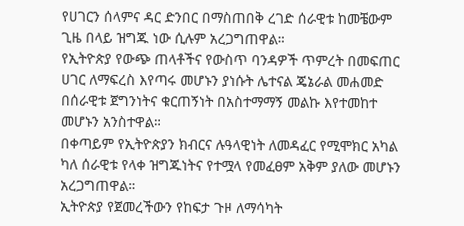የሀገርን ሰላምና ዳር ድንበር በማስጠበቅ ረገድ ሰራዊቱ ከመቼውም ጊዜ በላይ ዝግጁ ነው ሲሉም አረጋግጠዋል።
የኢትዮጵያ የውጭ ጠላቶችና የውስጥ ባንዳዎች ጥምረት በመፍጠር ሀገር ለማፍረስ እየጣሩ መሆኑን ያነሱት ሌተናል ጄኔራል መሐመድ በሰራዊቱ ጀግንነትና ቁርጠኝነት በአስተማማኝ መልኩ እየተመከተ መሆኑን አንስተዋል።
በቀጣይም የኢትዮጵያን ክብርና ሉዓላዊነት ለመዳፈር የሚሞክር አካል ካለ ሰራዊቱ የላቀ ዝግጁነትና የተሟላ የመፈፀም አቅም ያለው መሆኑን አረጋግጠዋል።
ኢትዮጵያ የጀመረችውን የከፍታ ጉዞ ለማሳካት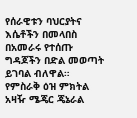የሰራዊቱን ባህርያትና እሴቶችን በመላበስ በአመራሩ የተሰጡ ግዳጆችን በድል መወጣት ይገባል ብለዋል።
የምስራቅ ዕዝ ምክትል አዛዥ ሜጄር ጄኔራል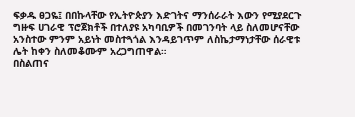ፍቃዱ ፀጋዬ፤ በበኩላቸው የኢትዮጵያን እድገትና ማንሰራራት እውን የሚያደርጉ ግዙፍ ሀገራዊ ፕሮጀክቶች በተለያዩ አካባቢዎች በመገንባት ላይ ስለመሆናቸው አንስተው ምንም አይነት መስተጓጎል እንዳይገጥም ለስኬታማነታቸው ሰራዊቱ ሌት ከቀን ስለመቆሙም አረጋግጠዋል።
በስልጠና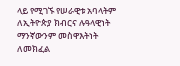ላይ የሚገኙ የሠራዊቱ አባላትም ለኢትዮጵያ ክብርና ሉዓላዊነት ማንኛውንም መስዋእትነት ለመክፈል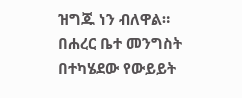ዝግጁ ነን ብለዋል።
በሐረር ቤተ መንግስት በተካሄደው የውይይት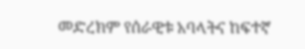መድረክም የሰራዊቱ አባላትና ከፍተኛ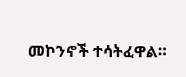መኮንኖች ተሳትፈዋል።